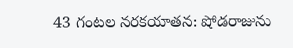43 గంటల నరకయాతన: షోడరాజును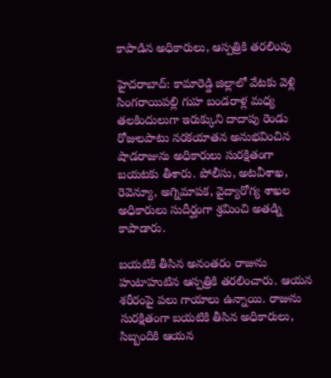కాపాడిన అధికారులు, ఆస్పత్రికి తరలింపు

హైదరాబాద్: కామారెడ్డి జిల్లాలో వేటకు వెళ్లి సింగరాయిపల్లి గుహ బండరాళ్ల మధ్య తలకిందులుగా ఇరుక్కుని దాదాపు రెండు రోజులపాటు నరకయాతన అనుభవించిన షాడరాజును అధికారులు సురక్షితంగా బయటకు తీశారు. పోలీసు, అటవీశాఖ, రెవెన్యూ, అగ్నిమాపక, వైద్యారోగ్య శాఖల అధికారులు సుదీర్ఘంగా శ్రమించి అతడ్ని కాపాడారు.

బయటికి తీసిన అనంతరం రాజును హుటాహుటిన ఆస్పత్రికి తరలించారు. ఆయన శరీరంపై పలు గాయాలు ఉన్నాయి. రాజును సురక్షితంగా బయటికి తీసిన అధికారులు, సిబ్బందికి ఆయన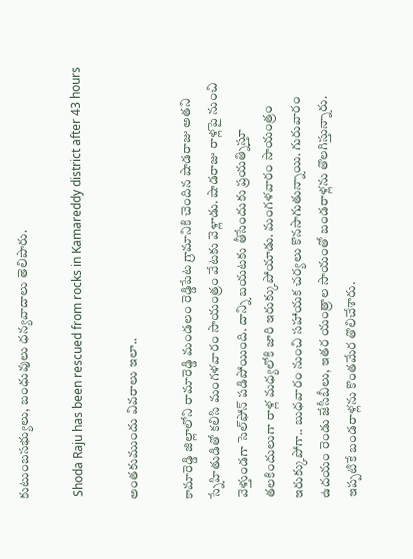కుటుంబసభ్యులు, బంధువులు ధన్యవాదాలు తెలిపారు.

 Shoda Raju has been rescued from rocks in Kamareddy district after 43 hours

అంతకుముందు వివరాలు ఇలా..

కామారెడ్డి జిల్లాలోని రామారెడ్డి మండలం రెడ్డిపేట గ్రామానికి చెందిన షాడరాజు అతని స్నేహితుడితో కలిసి మంగళవారం సాయంత్రం వేటకు వెళ్లాడు. షాడరాజు రాళ్లపై నుంచి వెళ్తుండగా సెల్‌ఫోన్ పడిపోయింది. దాన్ని బయటకు తీసేందుకు ప్రయత్నిస్తూ తలకిందులుగా రాళ్ల మధ్యలోకి జారి ఇరుక్కుపోయాడు. మంగళవారం సాయంత్రం ఇరుక్కుపోగా.. బుధవారం నుంచి సహాయక చర్యలు కొనసాగుతున్నాయి. గురువారం ఉదయం రెండు జేసీబీలు, ఇతర యంత్రాల సాయంతో బండరాళ్లను తొలగిస్తున్నారు. ఇప్పటికే బండరాళ్లను కొంతమేర తొలిచేశారు.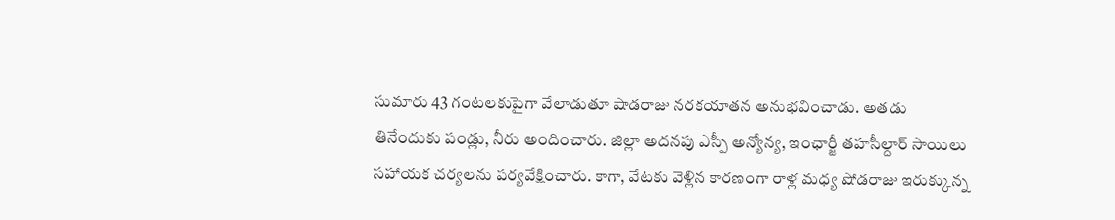సుమారు 43 గంటలకుపైగా వేలాడుతూ షాడరాజు నరకయాతన అనుభవించాడు. అతడు తినేందుకు పండ్లు, నీరు అందించారు. జిల్లా అదనపు ఎస్పీ అన్యోన్య, ఇంఛార్జీ తహసీల్దార్ సాయిలు సహాయక చర్యలను పర్యవేక్షించారు. కాగా, వేటకు వెళ్లిన కారణంగా రాళ్ల మధ్య షోడరాజు ఇరుక్కున్న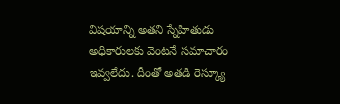విషయాన్ని అతని స్నేహితుడు అధికారులకు వెంటనే సమాచారం ఇవ్వలేదు. దీంతో అతడి రెస్క్యూ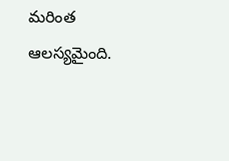మరింత ఆలస్యమైంది.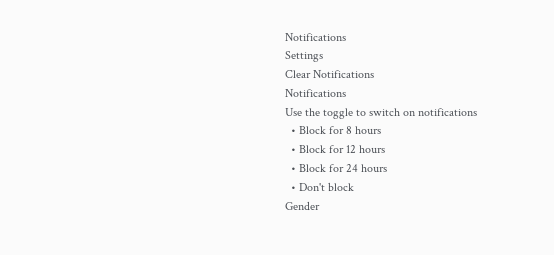Notifications
Settings
Clear Notifications
Notifications
Use the toggle to switch on notifications
  • Block for 8 hours
  • Block for 12 hours
  • Block for 24 hours
  • Don't block
Gender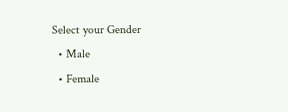Select your Gender
  • Male
  • Female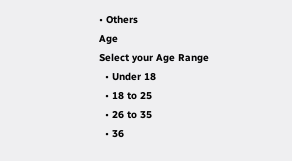• Others
Age
Select your Age Range
  • Under 18
  • 18 to 25
  • 26 to 35
  • 36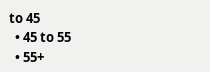to 45
  • 45 to 55
  • 55+